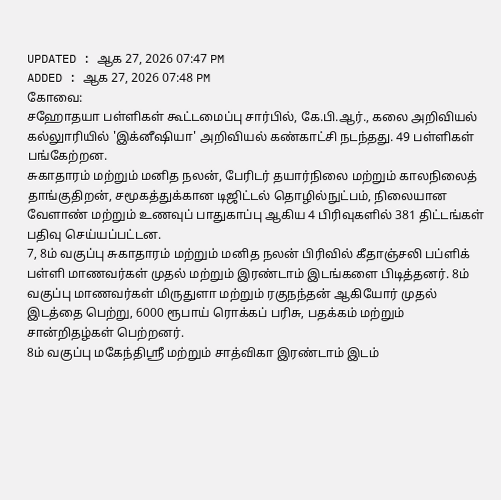UPDATED : ஆக 27, 2026 07:47 PM
ADDED : ஆக 27, 2026 07:48 PM
கோவை:
சஹோதயா பள்ளிகள் கூட்டமைப்பு சார்பில், கே.பி.ஆர்., கலை அறிவியல் கல்லுாரியில் 'இக்னீஷியா' அறிவியல் கண்காட்சி நடந்தது. 49 பள்ளிகள் பங்கேற்றன.
சுகாதாரம் மற்றும் மனித நலன், பேரிடர் தயார்நிலை மற்றும் காலநிலைத் தாங்குதிறன், சமூகத்துக்கான டிஜிட்டல் தொழில்நுட்பம், நிலையான வேளாண் மற்றும் உணவுப் பாதுகாப்பு ஆகிய 4 பிரிவுகளில் 381 திட்டங்கள் பதிவு செய்யப்பட்டன.
7, 8ம் வகுப்பு சுகாதாரம் மற்றும் மனித நலன் பிரிவில் கீதாஞ்சலி பப்ளிக் பள்ளி மாணவர்கள் முதல் மற்றும் இரண்டாம் இடங்களை பிடித்தனர். 8ம் வகுப்பு மாணவர்கள் மிருதுளா மற்றும் ரகுநந்தன் ஆகியோர் முதல் இடத்தை பெற்று, 6000 ரூபாய் ரொக்கப் பரிசு, பதக்கம் மற்றும் சான்றிதழ்கள் பெற்றனர்.
8ம் வகுப்பு மகேந்திஸ்ரீ மற்றும் சாத்விகா இரண்டாம் இடம்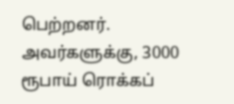பெற்றனர். அவர்களுக்கு, 3000 ரூபாய் ரொக்கப்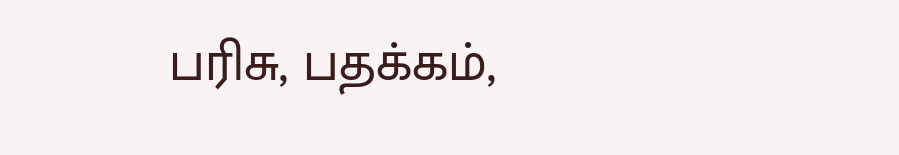பரிசு, பதக்கம்,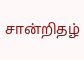சான்றிதழ்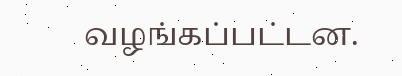வழங்கப்பட்டன.